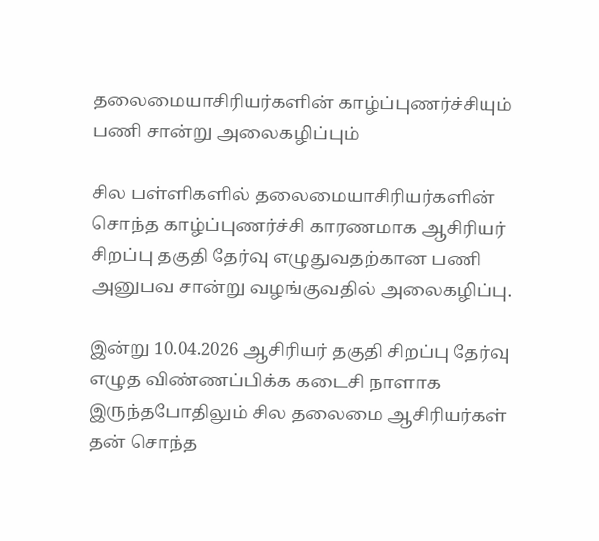தலைமையாசிரியர்களின் காழ்ப்புணர்ச்சியும் பணி சான்று அலைகழிப்பும்

சில பள்ளிகளில் தலைமையாசிரியர்களின் சொந்த காழ்ப்புணர்ச்சி காரணமாக ஆசிரியர் சிறப்பு தகுதி தேர்வு எழுதுவதற்கான பணி அனுபவ சான்று வழங்குவதில் அலைகழிப்பு.

இன்று 10.04.2026 ஆசிரியர் தகுதி சிறப்பு தேர்வு எழுத விண்ணப்பிக்க கடைசி நாளாக இருந்தபோதிலும் சில தலைமை ஆசிரியர்கள் தன் சொந்த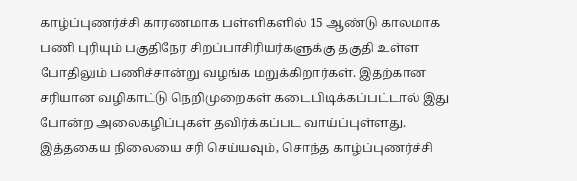காழ்ப்புணர்ச்சி காரணமாக பள்ளிகளில் 15 ஆண்டு காலமாக பணி புரியும் பகுதிநேர சிறப்பாசிரியர்களுக்கு தகுதி உள்ள போதிலும் பணிச்சான்று வழங்க மறுக்கிறார்கள். இதற்கான சரியான வழிகாட்டு நெறிமுறைகள் கடைபிடிக்கப்பட்டால் இது போன்ற அலைகழிப்புகள் தவிர்க்கப்பட வாய்ப்புள்ளது. இத்தகைய நிலையை சரி செய்யவும், சொந்த காழ்ப்புணர்ச்சி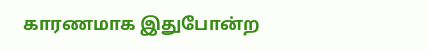காரணமாக இதுபோன்ற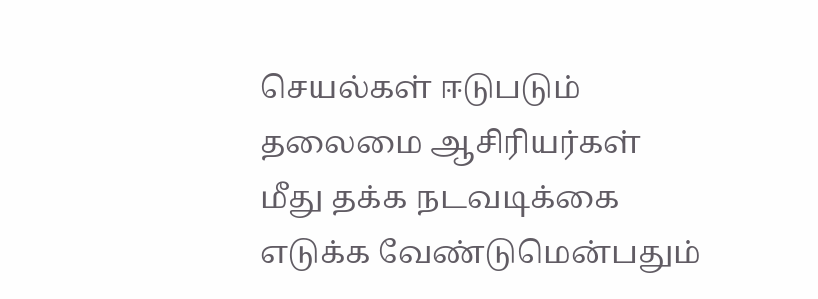செயல்கள் ஈடுபடும் தலைமை ஆசிரியர்கள் மீது தக்க நடவடிக்கை எடுக்க வேண்டுமென்பதும்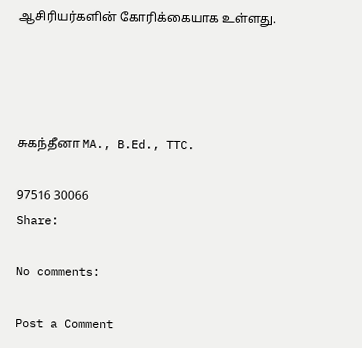ஆசிரியர்களின் கோரிக்கையாக உள்ளது.




சுகந்தீனா MA., B.Ed., TTC.

97516 30066
Share:

No comments:

Post a Comment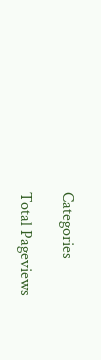Categories

Total Pageviews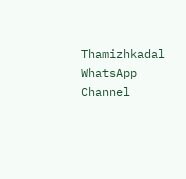Thamizhkadal WhatsApp Channel